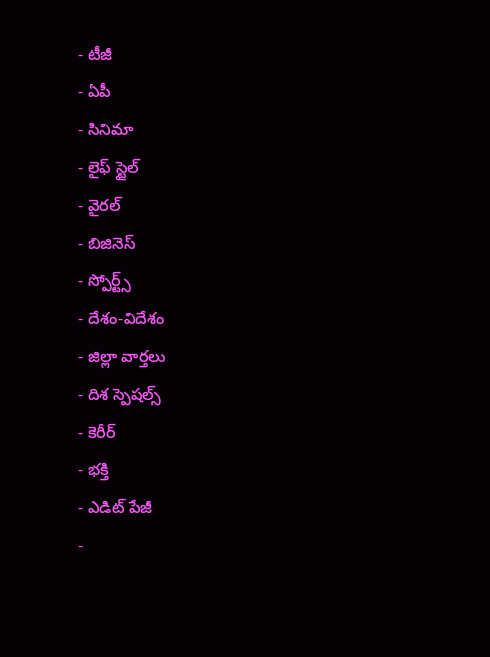- టీజీ
- ఏపీ
- సినిమా
- లైఫ్ స్టైల్
- వైరల్
- బిజినెస్
- స్పోర్ట్స్
- దేశం-విదేశం
- జిల్లా వార్తలు
- దిశ స్పెషల్స్
- కెరీర్
- భక్తి
- ఎడిట్ పేజీ
-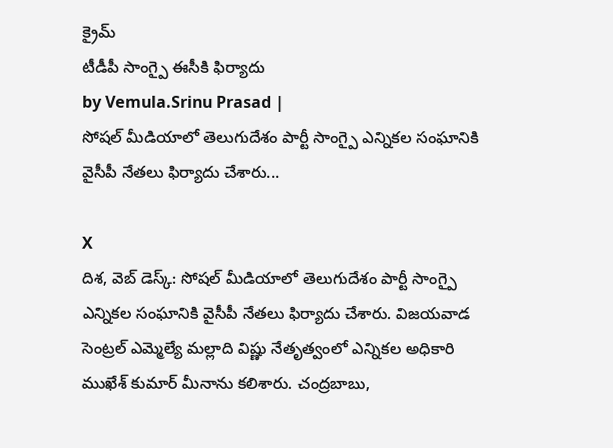క్రైమ్
టీడీపీ సాంగ్పై ఈసీకి ఫిర్యాదు
by Vemula.Srinu Prasad |
సోషల్ మీడియాలో తెలుగుదేశం పార్టీ సాంగ్పై ఎన్నికల సంఘానికి వైసీపీ నేతలు ఫిర్యాదు చేశారు...

X
దిశ, వెబ్ డెస్క్: సోషల్ మీడియాలో తెలుగుదేశం పార్టీ సాంగ్పై ఎన్నికల సంఘానికి వైసీపీ నేతలు ఫిర్యాదు చేశారు. విజయవాడ సెంట్రల్ ఎమ్మెల్యే మల్లాది విష్ణు నేతృత్వంలో ఎన్నికల అధికారి ముఖేశ్ కుమార్ మీనాను కలిశారు. చంద్రబాబు,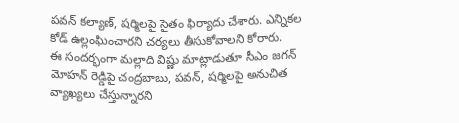పవన్ కల్యాణ్, షర్మిలపై సైతం ఫిర్యాదు చేశారు. ఎన్నికల కోడ్ ఉల్లంఘించారని చర్యలు తీసుకోవాలని కోరారు.
ఈ సందర్భంగా మల్లాది విష్ణు మాట్లాడుతూ సీఎం జగన్ మోహన్ రెడ్డిపై చంద్రబాబు, పవన్, షర్మిలపై అనుచిత వ్యాఖ్యలు చేస్తున్నారని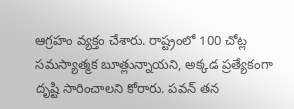ఆగ్రహం వ్యక్తం చేశారు. రాష్ట్రంలో 100 చోట్ల సమస్యాత్మక బూత్లున్నాయని, అక్కడ ప్రత్యేకంగా దృష్టి సారించాలని కోరారు. పవన్ తన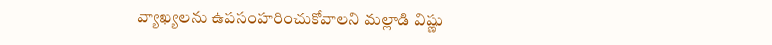వ్యాఖ్యలను ఉపసంహరించుకోవాలని మల్లాడి విష్ణు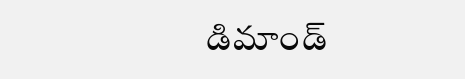డిమాండ్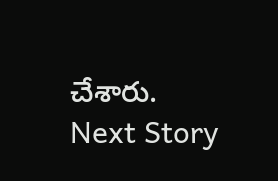చేశారు.
Next Story